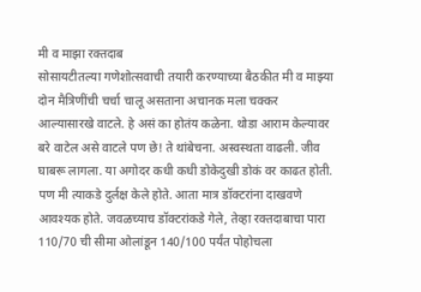मी व माझा रक्तदाब
सोसायटीतल्या गणेशोत्सवाची तयारी करण्याच्या बैठकीत मी व माझ्या दोन मैत्रिणींची चर्चा चालू असताना अचानक मला चक्कर आल्यासारखे वाटले. हे असं का होतंय कळेना. थोडा आराम केल्यावर बरे वाटेल असे वाटले पण छे! ते थांबेचना. अस्वस्थता वाढली. जीव घाबरू लागला. या अगोदर कधी कधी डोकेदुखी डोकं वर काढत होती. पण मी त्याकडे दुर्लक्ष केले होते. आता मात्र डॉक्टरांना दाखवणे आवश्यक होते. जवळच्याच डॉक्टरांकडे गेले, तेव्हा रक्तदाबाचा पारा 110/70 ची सीमा ओलांडून 140/100 पर्यंत पोहोचला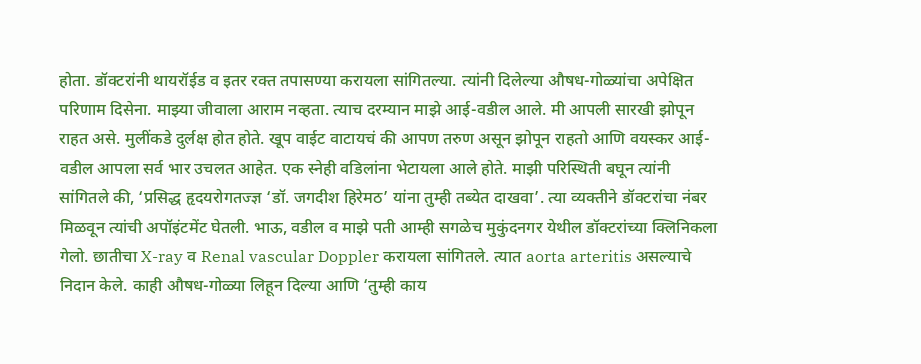होता. डॉक्टरांनी थायरॉईड व इतर रक्त तपासण्या करायला सांगितल्या. त्यांनी दिलेल्या औषध-गोळ्यांचा अपेक्षित परिणाम दिसेना. माझ्या जीवाला आराम नव्हता. त्याच दरम्यान माझे आई-वडील आले. मी आपली सारखी झोपून राहत असे. मुलींकडे दुर्लक्ष होत होते. खूप वाईट वाटायचं की आपण तरुण असून झोपून राहतो आणि वयस्कर आई-वडील आपला सर्व भार उचलत आहेत. एक स्नेही वडिलांना भेटायला आले होते. माझी परिस्थिती बघून त्यांनी सांगितले की, ‘प्रसिद्ध हृदयरोगतज्ज्ञ ‘डॉ. जगदीश हिरेमठ’ यांना तुम्ही तब्येत दाखवा’. त्या व्यक्तीने डॉक्टरांचा नंबर मिळवून त्यांची अपॉइंटमेंट घेतली. भाऊ, वडील व माझे पती आम्ही सगळेच मुकुंदनगर येथील डॉक्टरांच्या क्लिनिकला गेलो. छातीचा X-ray व Renal vascular Doppler करायला सांगितले. त्यात aorta arteritis असल्याचे निदान केले. काही औषध-गोळ्या लिहून दिल्या आणि ‘तुम्ही काय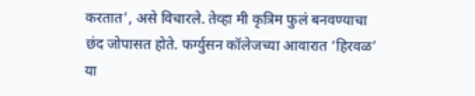करतात’, असे विचारले. तेव्हा मी कृत्रिम फुलं बनवण्याचा छंद जोपासत होते. फर्ग्युसन कॉलेजच्या आवारात ‘हिरवळ’ या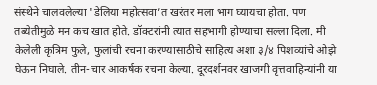संस्थेने चालवलेल्या 'डेलिया महोत्सवा’त खरंतर मला भाग घ्यायचा होता. पण तब्येतीमुळे मन कच खात होते. डॉक्टरांनी त्यात सहभागी होण्याचा सल्ला दिला. मी केलेली कृत्रिम फुले, फुलांची रचना करण्यासाठीचे साहित्य अशा ३/४ पिशव्यांचे ओझे घेऊन निघाले. तीन-चार आकर्षक रचना केल्या. दूरदर्शनवर खाजगी वृत्तवाहिन्यांनी या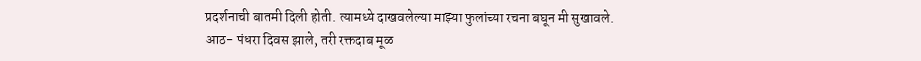प्रदर्शनाची बातमी दिली होती. त्यामध्ये दाखवलेल्या माझ्या फुलांच्या रचना बघून मी सुखावले.
आठ- पंधरा दिवस झाले, तरी रक्तदाब मूळ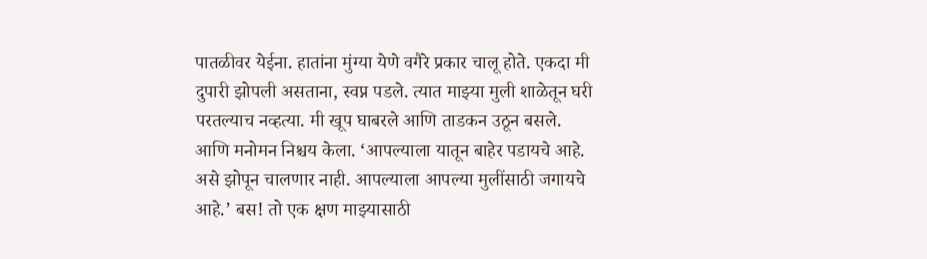पातळीवर येईना. हातांना मुंग्या येणे वगैरे प्रकार चालू होते. एकदा मी दुपारी झोपली असताना, स्वप्न पडले. त्यात माझ्या मुली शाळेतून घरी परतल्याच नव्हत्या. मी खूप घाबरले आणि ताडकन उठून बसले. आणि मनोमन निश्चय केला. ‘आपल्याला यातून बाहेर पडायचे आहे. असे झोपून चालणार नाही. आपल्याला आपल्या मुलींसाठी जगायचे आहे.’ बस! तो एक क्षण माझ्यासाठी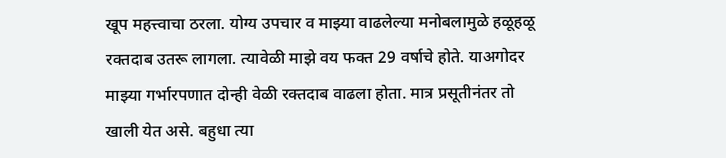खूप महत्त्वाचा ठरला. योग्य उपचार व माझ्या वाढलेल्या मनोबलामुळे हळूहळू रक्तदाब उतरू लागला. त्यावेळी माझे वय फक्त 29 वर्षाचे होते. याअगोदर माझ्या गर्भारपणात दोन्ही वेळी रक्तदाब वाढला होता. मात्र प्रसूतीनंतर तो खाली येत असे. बहुधा त्या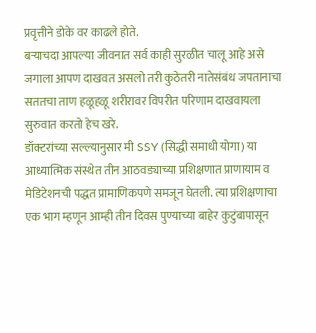प्रवृत्तीने डोके वर काढले होते.
बऱ्याचदा आपल्या जीवनात सर्व काही सुरळीत चालू आहे असे जगाला आपण दाखवत असलो तरी कुठेतरी नातेसंबंध जपतानाचा सततचा ताण हळूहळू शरीरावर विपरीत परिणाम दाखवायला सुरुवात करतो हेच खरे.
डॉक्टरांच्या सल्ल्यानुसार मी SSY (सिद्धी समाधी योगा) या आध्यात्मिक संस्थेत तीन आठवड्याच्या प्रशिक्षणात प्राणायाम व मेडिटेशनची पद्धत प्रामाणिकपणे समजून घेतली. त्या प्रशिक्षणाचा एक भाग म्हणून आम्ही तीन दिवस पुण्याच्या बाहेर कुटुंबापासून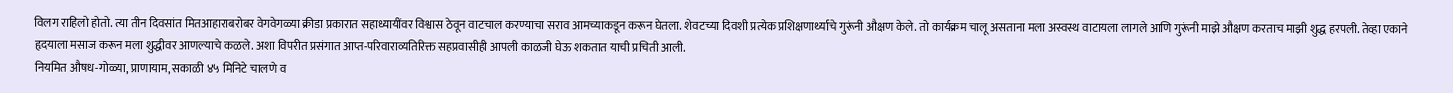विलग राहिलो होतो. त्या तीन दिवसांत मितआहाराबरोबर वेगवेगळ्या क्रीडा प्रकारात सहाध्यायींवर विश्वास ठेवून वाटचाल करण्याचा सराव आमच्याकडून करून घेतला. शेवटच्या दिवशी प्रत्येक प्रशिक्षणार्थ्याचे गुरूंनी औक्षण केले. तो कार्यक्रम चालू असताना मला अस्वस्थ वाटायला लागले आणि गुरूंनी माझे औक्षण करताच माझी शुद्ध हरपली. तेव्हा एकाने हृदयाला मसाज करून मला शुद्धीवर आणल्याचे कळले. अशा विपरीत प्रसंगात आप्त-परिवाराव्यतिरिक्त सहप्रवासीही आपली काळजी घेऊ शकतात याची प्रचिती आली.
नियमित औषध-गोळ्या, प्राणायाम, सकाळी ४५ मिनिटे चालणे व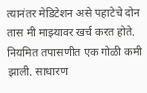त्यानंतर मेडिटेशन असे पहाटेचे दोन तास मी माझ्यावर खर्च करत होते. नियमित तपासणीत एक गोळी कमी झाली. साधारण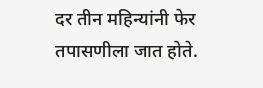दर तीन महिन्यांनी फेर तपासणीला जात होते.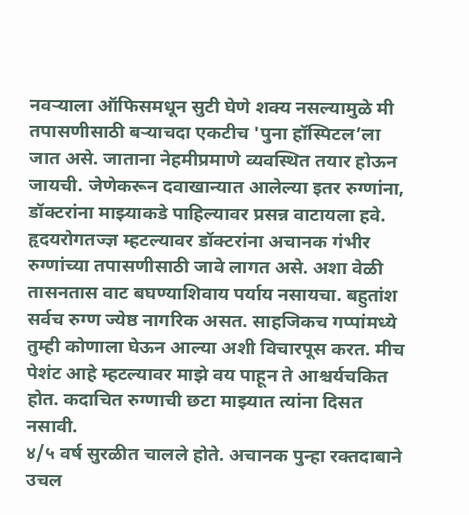नवऱ्याला ऑफिसमधून सुटी घेणे शक्य नसल्यामुळे मी तपासणीसाठी बऱ्याचदा एकटीच 'पुना हॉस्पिटल’ला जात असे. जाताना नेहमीप्रमाणे व्यवस्थित तयार होऊन जायची. जेणेकरून दवाखान्यात आलेल्या इतर रुग्णांना, डॉक्टरांना माझ्याकडे पाहिल्यावर प्रसन्न वाटायला हवे. हृदयरोगतज्ज्ञ म्हटल्यावर डॉक्टरांना अचानक गंभीर रुग्णांच्या तपासणीसाठी जावे लागत असे. अशा वेळी तासनतास वाट बघण्याशिवाय पर्याय नसायचा. बहुतांश सर्वच रुग्ण ज्येष्ठ नागरिक असत. साहजिकच गप्पांमध्ये तुम्ही कोणाला घेऊन आल्या अशी विचारपूस करत. मीच पेशंट आहे म्हटल्यावर माझे वय पाहून ते आश्चर्यचकित होत. कदाचित रुग्णाची छटा माझ्यात त्यांना दिसत नसावी.
४/५ वर्ष सुरळीत चालले होते. अचानक पुन्हा रक्तदाबाने उचल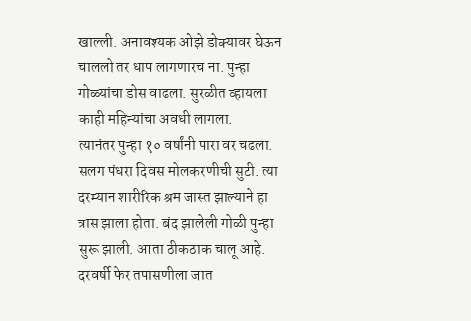खाल्ली. अनावश्यक ओझे डोक्यावर घेऊन चाललो तर धाप लागणारच ना. पुन्हा गोळ्यांचा डोस वाढला. सुरळीत व्हायला काही महिन्यांचा अवधी लागला.
त्यानंतर पुन्हा १० वर्षांनी पारा वर चढला. सलग पंधरा दिवस मोलकरणीची सुटी. त्या दरम्यान शारीरिक श्रम जास्त झाल्याने हा त्रास झाला होता. बंद झालेली गोळी पुन्हा सुरू झाली. आता ठीकठाक चालू आहे. दरवर्षी फेर तपासणीला जात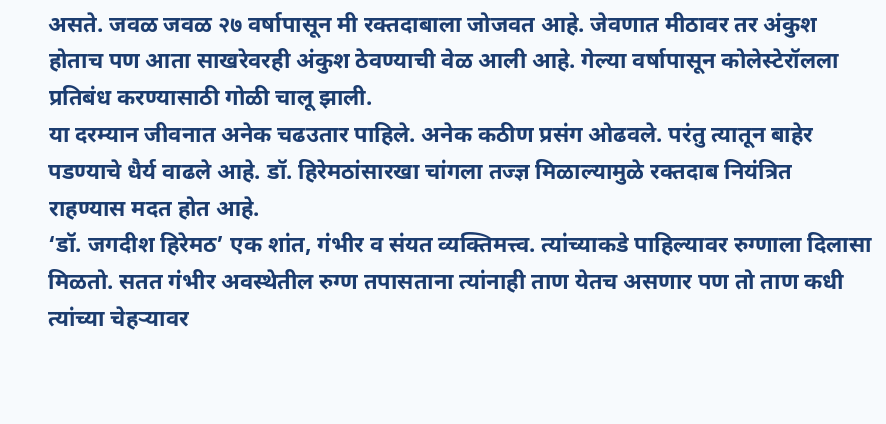असते. जवळ जवळ २७ वर्षापासून मी रक्तदाबाला जोजवत आहे. जेवणात मीठावर तर अंकुश होताच पण आता साखरेवरही अंकुश ठेवण्याची वेळ आली आहे. गेल्या वर्षापासून कोलेस्टेरॉलला प्रतिबंध करण्यासाठी गोळी चालू झाली.
या दरम्यान जीवनात अनेक चढउतार पाहिले. अनेक कठीण प्रसंग ओढवले. परंतु त्यातून बाहेर पडण्याचे धैर्य वाढले आहे. डॉ. हिरेमठांसारखा चांगला तज्ज्ञ मिळाल्यामुळे रक्तदाब नियंत्रित राहण्यास मदत होत आहे.
‘डॉ. जगदीश हिरेमठ’ एक शांत, गंभीर व संयत व्यक्तिमत्त्व. त्यांच्याकडे पाहिल्यावर रुग्णाला दिलासा मिळतो. सतत गंभीर अवस्थेतील रुग्ण तपासताना त्यांनाही ताण येतच असणार पण तो ताण कधी त्यांच्या चेहऱ्यावर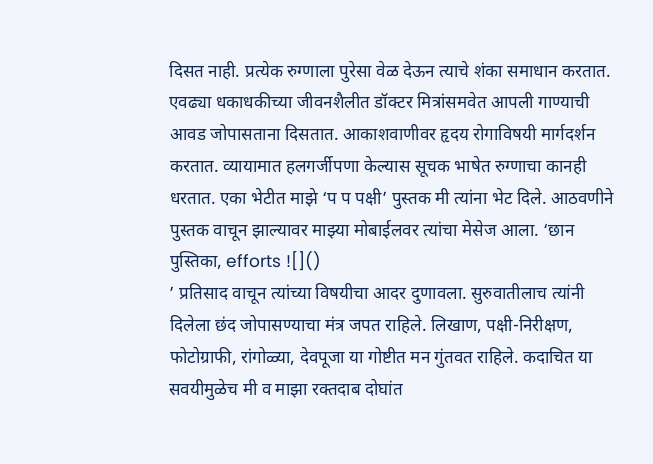दिसत नाही. प्रत्येक रुग्णाला पुरेसा वेळ देऊन त्याचे शंका समाधान करतात. एवढ्या धकाधकीच्या जीवनशैलीत डॉक्टर मित्रांसमवेत आपली गाण्याची आवड जोपासताना दिसतात. आकाशवाणीवर हृदय रोगाविषयी मार्गदर्शन करतात. व्यायामात हलगर्जीपणा केल्यास सूचक भाषेत रुग्णाचा कानही धरतात. एका भेटीत माझे ‘प प पक्षी’ पुस्तक मी त्यांना भेट दिले. आठवणीने पुस्तक वाचून झाल्यावर माझ्या मोबाईलवर त्यांचा मेसेज आला. ‘छान पुस्तिका, efforts ![]()
’ प्रतिसाद वाचून त्यांच्या विषयीचा आदर दुणावला. सुरुवातीलाच त्यांनी दिलेला छंद जोपासण्याचा मंत्र जपत राहिले. लिखाण, पक्षी-निरीक्षण, फोटोग्राफी, रांगोळ्या, देवपूजा या गोष्टीत मन गुंतवत राहिले. कदाचित या सवयीमुळेच मी व माझा रक्तदाब दोघांत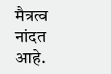मैत्रत्व नांदत आहे.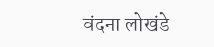वंदना लोखंडे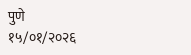पुणे
१५/०१/२०२६